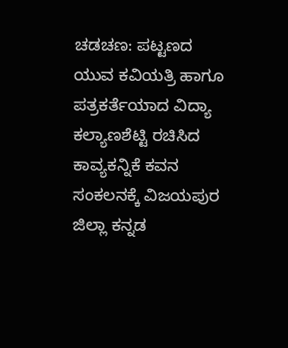ಚಡಚಣ: ಪಟ್ಟಣದ ಯುವ ಕವಿಯತ್ರಿ ಹಾಗೂ ಪತ್ರಕರ್ತೆಯಾದ ವಿದ್ಯಾ ಕಲ್ಯಾಣಶೆಟ್ಟಿ ರಚಿಸಿದ ಕಾವ್ಯಕನ್ನಿಕೆ ಕವನ ಸಂಕಲನಕ್ಕೆ ವಿಜಯಪುರ ಜಿಲ್ಲಾ ಕನ್ನಡ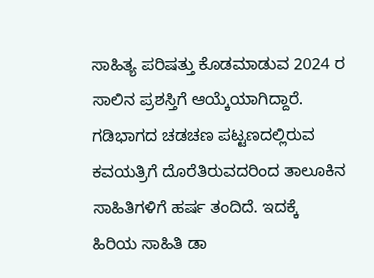ಸಾಹಿತ್ಯ ಪರಿಷತ್ತು ಕೊಡಮಾಡುವ 2024 ರ ಸಾಲಿನ ಪ್ರಶಸ್ತಿಗೆ ಆಯ್ಕೆಯಾಗಿದ್ದಾರೆ.
ಗಡಿಭಾಗದ ಚಡಚಣ ಪಟ್ಟಣದಲ್ಲಿರುವ ಕವಯತ್ರಿಗೆ ದೊರೆತಿರುವದರಿಂದ ತಾಲೂಕಿನ ಸಾಹಿತಿಗಳಿಗೆ ಹರ್ಷ ತಂದಿದೆ. ಇದಕ್ಕೆ ಹಿರಿಯ ಸಾಹಿತಿ ಡಾ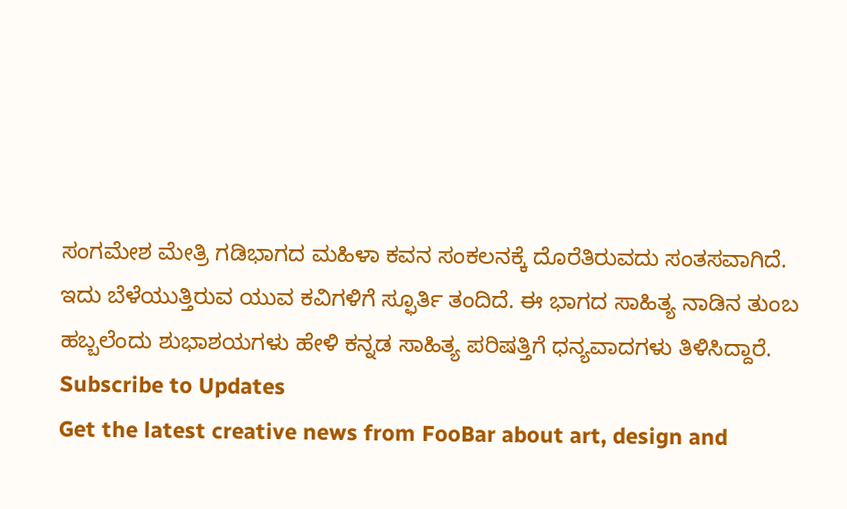ಸಂಗಮೇಶ ಮೇತ್ರಿ ಗಡಿಭಾಗದ ಮಹಿಳಾ ಕವನ ಸಂಕಲನಕ್ಕೆ ದೊರೆತಿರುವದು ಸಂತಸವಾಗಿದೆ. ಇದು ಬೆಳೆಯುತ್ತಿರುವ ಯುವ ಕವಿಗಳಿಗೆ ಸ್ಫೂರ್ತಿ ತಂದಿದೆ. ಈ ಭಾಗದ ಸಾಹಿತ್ಯ ನಾಡಿನ ತುಂಬ ಹಬ್ಬಲೆಂದು ಶುಭಾಶಯಗಳು ಹೇಳಿ ಕನ್ನಡ ಸಾಹಿತ್ಯ ಪರಿಷತ್ತಿಗೆ ಧನ್ಯವಾದಗಳು ತಿಳಿಸಿದ್ದಾರೆ.
Subscribe to Updates
Get the latest creative news from FooBar about art, design and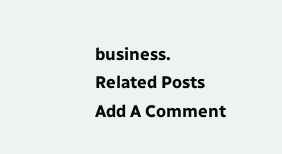business.
Related Posts
Add A Comment